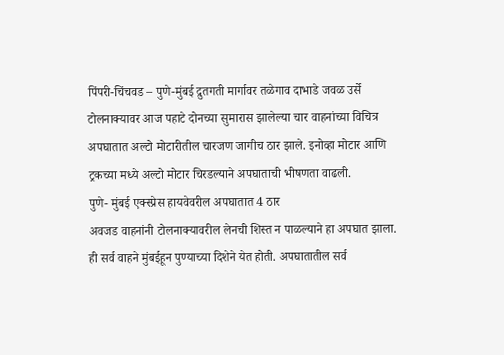पिंपरी-चिंचवड – पुणे-मुंबई द्रुतगती मार्गावर तळेगाव दाभाडे जवळ उर्से टोलनाक्यावर आज पहाटे दोनच्या सुमारास झालेल्या चार वाहनांच्या विचित्र अपघातात अल्टो मोटारीतील चारजण जागीच ठार झाले. इनोव्हा मोटार आणि ट्रकच्या मध्ये अल्टो मोटार चिरडल्याने अपघाताची भीषणता वाढली.
पुणे- मुंबई एक्स्प्रेस हायवेवरील अपघातात 4 ठार
अवजड वाहनांनी टोलनाक्यावरील लेनची शिस्त न पाळल्याने हा अपघात झाला. ही सर्व वाहने मुंबईहून पुण्याच्या दिशेने येत होती. अपघातातील सर्व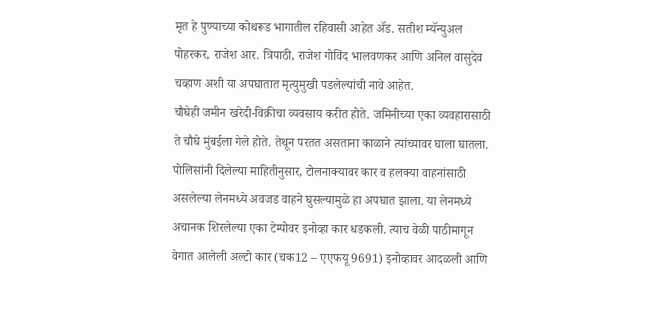मृत हे पुण्याच्या कोथरूड भागातील रहिवासी आहेत ॲड. सतीश म्यॅन्युअल पोहरकर, राजेश आर. त्रिपाठी, राजेश गोविंद भालवणकर आणि अनिल वासुदेव चव्हाण अशी या अपघातात मृत्युमुखी पडलेल्यांची नावे आहेत.
चौघेही जमीन खरेदी-विक्रीचा व्यवसाय करीत होते. जमिनीच्या एका व्यवहारासाठी ते चौघे मुंबईला गेले होते. तेथून परतत असताना काळाने त्यांच्यावर घाला घातला. पोलिसांनी दिलेल्या माहितीनुसार, टोलनाक्यावर कार व हलक्या वाहनांसाठी असलेल्या लेनमध्ये अवजड वाहने घुसल्यामुळे हा अपघात झाला. या लेनमध्ये अचानक शिरलेल्या एका टेम्पोवर इनोव्हा कार धडकली. त्याच वेळी पाठीमागून वेगात आलेली अल्टो कार (चक12 – एएफयू 9691) इनोव्हावर आदळली आणि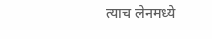त्याच लेनमध्ये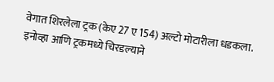वेगात शिरलेला ट्रक (केए 27 ए 154) अल्टो मोटारीला धडकला. इनोव्हा आणि ट्रकमध्ये चिरडल्याने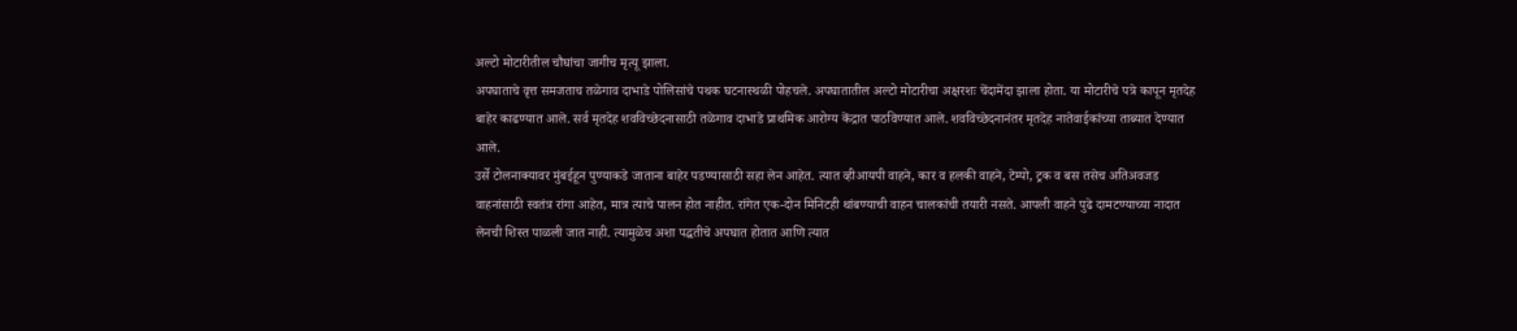अल्टो मोटारीतील चौघांचा जागीच मृत्यू झाला.
अपघाताचे वृत्त समजताच तळेगाव दाभाडे पोलिसांचे पथक घटनास्थळी पोहचले. अपघातातील अल्टो मोटारीचा अक्षरशः चेंदामेंदा झाला होता. या मोटारीचे पत्रे कापून मृतदेह बाहेर काढण्यात आले. सर्व मृतदेह शवविच्छेदनासाठी तळेगाव दाभाडे प्राथमिक आरोग्य केंद्रात पाठविण्यात आले. शवविच्छेदनानंतर मृतदेह नातेवाईकांच्या ताब्यात देण्यात आले.
उर्से टोलनाक्यावर मुंबईहून पुण्याकडे जाताना बाहेर पडण्यासाठी सहा लेन आहेत. त्यात व्हीआयपी वाहने, कार व हलकी वाहने, टेम्पो, ट्रक व बस तसेच अतिअवजड वाहनांसाठी स्वतंत्र रांगा आहेत, मात्र त्याचे पालन होत नाहीत. रांगेत एक-दोन मिनिटही थांबण्याची वाहन चालकांची तयारी नसते. आपली वाहने पुढे दामटण्याच्या नादात लेनची शिस्त पाळली जात नाही. त्यामुळेच अशा पद्धतीचे अपघात होतात आणि त्यात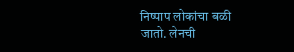निष्पाप लोकांचा बळी जातो. लेनची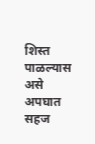शिस्त पाळल्यास असे अपघात सहज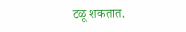टळू शकतात.